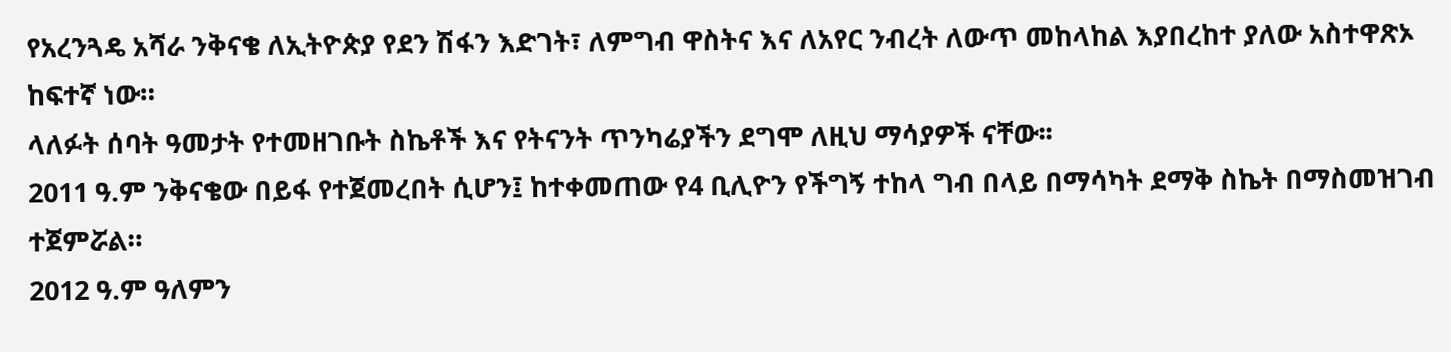የአረንጓዴ አሻራ ንቅናቄ ለኢትዮጵያ የደን ሽፋን እድገት፣ ለምግብ ዋስትና እና ለአየር ንብረት ለውጥ መከላከል እያበረከተ ያለው አስተዋጽኦ ከፍተኛ ነው።
ላለፉት ሰባት ዓመታት የተመዘገቡት ስኬቶች እና የትናንት ጥንካሬያችን ደግሞ ለዚህ ማሳያዎች ናቸው፡፡
2011 ዓ.ም ንቅናቄው በይፋ የተጀመረበት ሲሆን፤ ከተቀመጠው የ4 ቢሊዮን የችግኝ ተከላ ግብ በላይ በማሳካት ደማቅ ስኬት በማስመዝገብ ተጀምሯል።
2012 ዓ.ም ዓለምን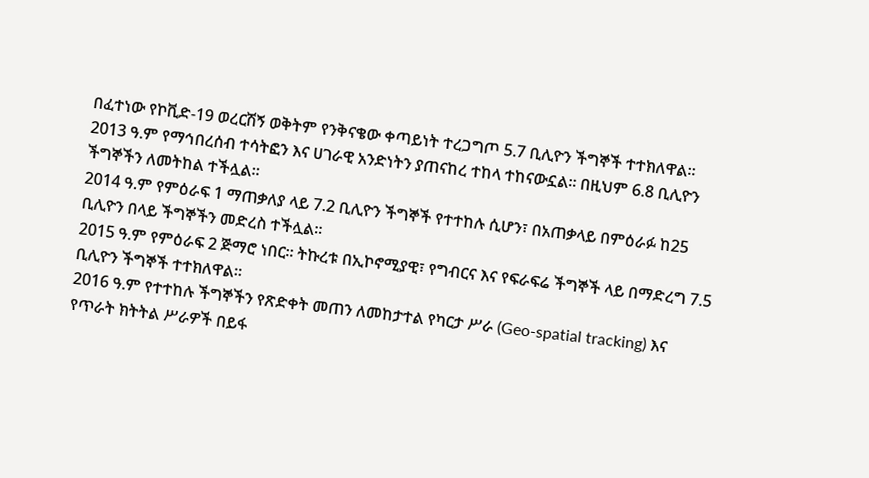በፈተነው የኮቪድ-19 ወረርሽኝ ወቅትም የንቅናቄው ቀጣይነት ተረጋግጦ 5.7 ቢሊዮን ችግኞች ተተክለዋል።
2013 ዓ.ም የማኅበረሰብ ተሳትፎን እና ሀገራዊ አንድነትን ያጠናከረ ተከላ ተከናውኗል፡፡ በዚህም 6.8 ቢሊዮን ችግኞችን ለመትከል ተችሏል።
2014 ዓ.ም የምዕራፍ 1 ማጠቃለያ ላይ 7.2 ቢሊዮን ችግኞች የተተከሉ ሲሆን፣ በአጠቃላይ በምዕራፉ ከ25 ቢሊዮን በላይ ችግኞችን መድረስ ተችሏል።
2015 ዓ.ም የምዕራፍ 2 ጅማሮ ነበር፡፡ ትኩረቱ በኢኮኖሚያዊ፣ የግብርና እና የፍራፍሬ ችግኞች ላይ በማድረግ 7.5 ቢሊዮን ችግኞች ተተክለዋል።
2016 ዓ.ም የተተከሉ ችግኞችን የጽድቀት መጠን ለመከታተል የካርታ ሥራ (Geo-spatial tracking) እና የጥራት ክትትል ሥራዎች በይፋ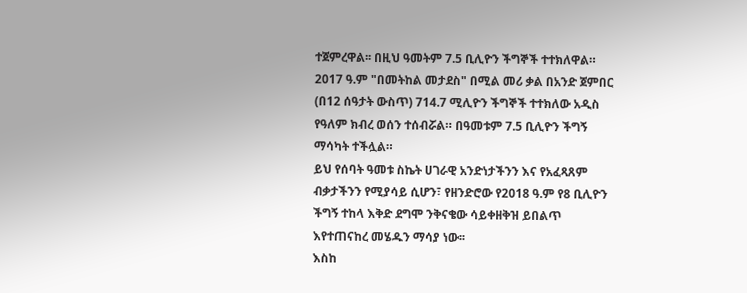ተጀምረዋል፡፡ በዚህ ዓመትም 7.5 ቢሊዮን ችግኞች ተተክለዋል።
2017 ዓ.ም "በመትከል መታደስ" በሚል መሪ ቃል በአንድ ጀምበር (በ12 ሰዓታት ውስጥ) 714.7 ሚሊዮን ችግኞች ተተክለው አዲስ የዓለም ክብረ ወሰን ተሰብሯል። በዓመቱም 7.5 ቢሊዮን ችግኝ ማሳካት ተችሏል።
ይህ የሰባት ዓመቱ ስኬት ሀገራዊ አንድነታችንን እና የአፈጻጸም ብቃታችንን የሚያሳይ ሲሆን፣ የዘንድሮው የ2018 ዓ.ም የ8 ቢሊዮን ችግኝ ተከላ እቅድ ደግሞ ንቅናቄው ሳይቀዘቅዝ ይበልጥ እየተጠናከረ መሄዱን ማሳያ ነው፡፡
እስከ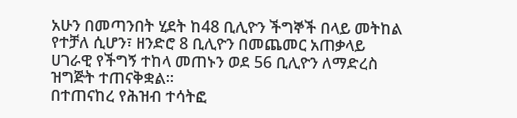አሁን በመጣንበት ሂደት ከ48 ቢሊዮን ችግኞች በላይ መትከል የተቻለ ሲሆን፣ ዘንድሮ 8 ቢሊዮን በመጨመር አጠቃላይ ሀገራዊ የችግኝ ተከላ መጠኑን ወደ 56 ቢሊዮን ለማድረስ ዝግጅት ተጠናቅቋል።
በተጠናከረ የሕዝብ ተሳትፎ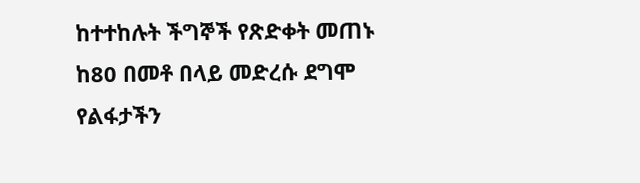ከተተከሉት ችግኞች የጽድቀት መጠኑ ከ80 በመቶ በላይ መድረሱ ደግሞ የልፋታችን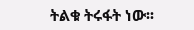ትልቁ ትሩፋት ነው፡፡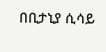በቢታኒያ ሲሳይ